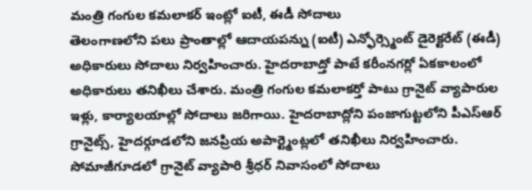మంత్రి గంగుల కమలాకర్ ఇంట్లో ఐటీ, ఈడీ సోదాలు
తెలంగాణలోని పలు ప్రాంతాల్లో ఆదాయపన్ను (ఐటీ) ఎన్ఫోర్స్మెంట్ డైరెక్టరేట్ (ఈడీ) అధికారులు సోదాలు నిర్వహించారు. హైదరాబాద్తో పాటే కరీంనగర్లో ఏకకాలంలో అధికారులు తనిఖీలు చేశారు. మంత్రి గంగుల కమలాకర్తో పాటు గ్రానైట్ వ్యాపారుల ఇళ్లు, కార్యాలయాల్లో సోదాలు జరిగాయి. హైదరాబాద్లోని పంజాగుట్టలోని పీఎస్ఆర్ గ్రానైట్స్, హైదర్గూడలోని జనప్రియ అపార్ట్మెంట్లలో తనిఖీలు నిర్వహించారు. సోమాజీగూడలో గ్రానైట్ వ్యాపారి శ్రీధర్ నివాసంలో సోదాలు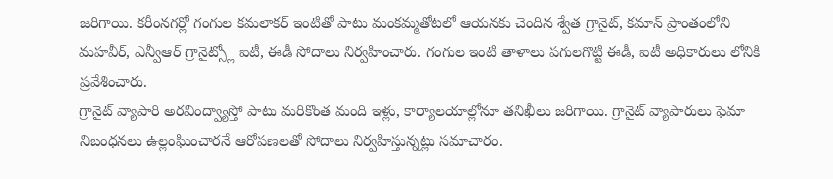జరిగాయి. కరీంనగర్లో గంగుల కమలాకర్ ఇంటితో పాటు మంకమ్మతోటలో ఆయనకు చెందిన శ్వేత గ్రానైట్, కమాన్ ప్రాంతంలోని మహవీర్, ఎన్వీఆర్ గ్రానైట్స్లో ఐటీ, ఈడీ సోదాలు నిర్వహించారు. గంగుల ఇంటి తాళాలు పగులగొట్టి ఈడీ, ఐటీ అధికారులు లోనికి ప్రవేశించారు.
గ్రానైట్ వ్యాపారి అరవింద్వ్యాస్తో పాటు మరికొంత మంది ఇళ్లు, కార్యాలయాల్లోనూ తనిఖీలు జరిగాయి. గ్రానైట్ వ్యాపారులు ఫెమా నిబంధనలు ఉల్లంఘించారనే ఆరోపణలతో సోదాలు నిర్వహిస్తున్నట్లు సమాచారం.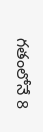గతంలోనే 8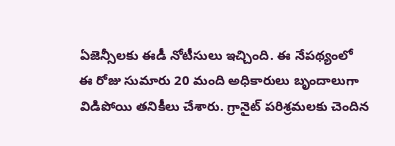ఏజెన్సీలకు ఈడీ నోటీసులు ఇచ్చింది. ఈ నేపథ్యంలో ఈ రోజు సుమారు 20 మంది అధికారులు బృందాలుగా విడిపోయి తనికీలు చేశారు. గ్రానైట్ పరిశ్రమలకు చెందిన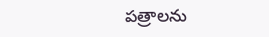పత్రాలను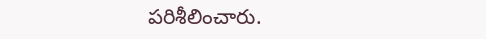పరిశీలించారు.